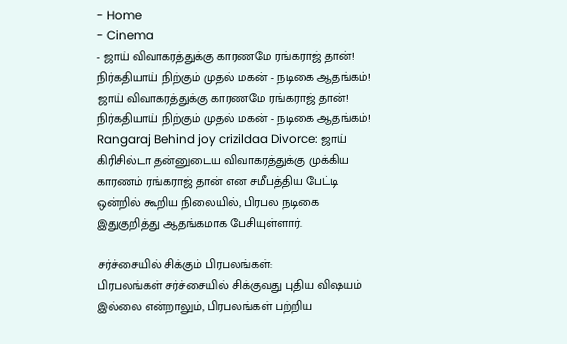- Home
- Cinema
- ஜாய் விவாகரத்துக்கு காரணமே ரங்கராஜ் தான்! நிர்கதியாய் நிற்கும் முதல் மகன் - நடிகை ஆதங்கம்!
ஜாய் விவாகரத்துக்கு காரணமே ரங்கராஜ் தான்! நிர்கதியாய் நிற்கும் முதல் மகன் - நடிகை ஆதங்கம்!
Rangaraj Behind joy crizildaa Divorce: ஜாய் கிரிசில்டா தன்னுடைய விவாகரத்துக்கு முக்கிய காரணம் ரங்கராஜ் தான் என சமீபத்திய பேட்டி ஒன்றில் கூறிய நிலையில், பிரபல நடிகை இதுகுறித்து ஆதங்கமாக பேசியுள்ளார்.

சர்ச்சையில் சிக்கும் பிரபலங்கள்:
பிரபலங்கள் சர்ச்சையில் சிக்குவது புதிய விஷயம் இல்லை என்றாலும், பிரபலங்கள் பற்றிய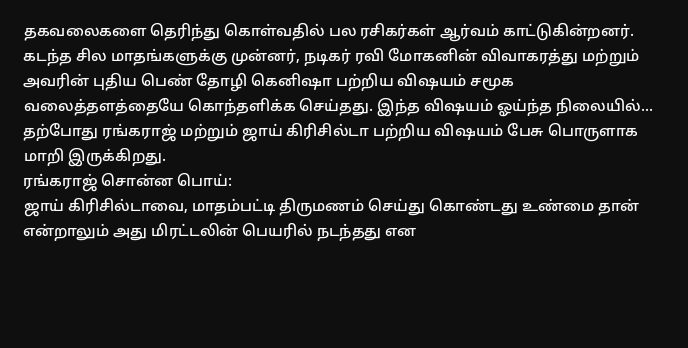தகவலைகளை தெரிந்து கொள்வதில் பல ரசிகர்கள் ஆர்வம் காட்டுகின்றனர். கடந்த சில மாதங்களுக்கு முன்னர், நடிகர் ரவி மோகனின் விவாகரத்து மற்றும் அவரின் புதிய பெண் தோழி கெனிஷா பற்றிய விஷயம் சமூக வலைத்தளத்தையே கொந்தளிக்க செய்தது. இந்த விஷயம் ஓய்ந்த நிலையில்... தற்போது ரங்கராஜ் மற்றும் ஜாய் கிரிசில்டா பற்றிய விஷயம் பேசு பொருளாக மாறி இருக்கிறது.
ரங்கராஜ் சொன்ன பொய்:
ஜாய் கிரிசில்டாவை, மாதம்பட்டி திருமணம் செய்து கொண்டது உண்மை தான் என்றாலும் அது மிரட்டலின் பெயரில் நடந்தது என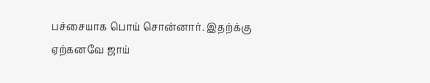பச்சையாக பொய் சொன்னார். இதற்க்கு ஏற்கனவே ஜாய்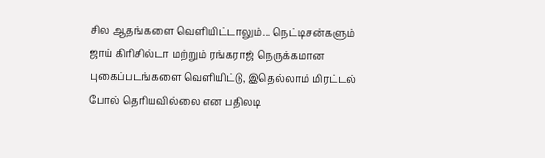சில ஆதங்களை வெளியிட்டாலும்... நெட்டிசன்களும் ஜாய் கிரிசில்டா மற்றும் ரங்கராஜ் நெருக்கமான புகைப்படங்களை வெளியிட்டு, இதெல்லாம் மிரட்டல் போல் தெரியவில்லை என பதிலடி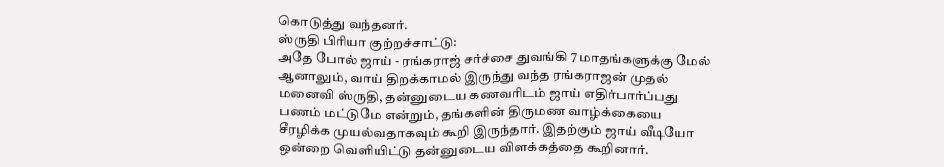கொடுத்து வந்தனர்.
ஸ்ருதி பிரியா குற்றச்சாட்டு:
அதே போல் ஜாய் - ரங்கராஜ் சர்ச்சை துவங்கி 7 மாதங்களுக்கு மேல் ஆனாலும், வாய் திறக்காமல் இருந்து வந்த ரங்கராஜன் முதல் மனைவி ஸ்ருதி, தன்னுடைய கணவரிடம் ஜாய் எதிர்பார்ப்பது பணம் மட்டுமே என்றும், தங்களின் திருமண வாழ்க்கையை சீரழிக்க முயல்வதாகவும் கூறி இருந்தார். இதற்கும் ஜாய் வீடியோ ஒன்றை வெளியிட்டு தன்னுடைய விளக்கத்தை கூறினார்.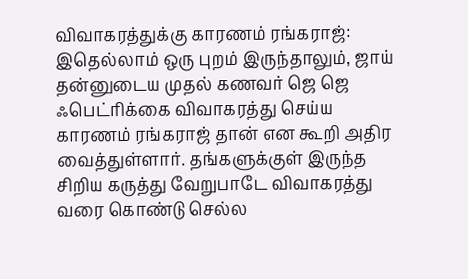விவாகரத்துக்கு காரணம் ரங்கராஜ்:
இதெல்லாம் ஒரு புறம் இருந்தாலும், ஜாய் தன்னுடைய முதல் கணவர் ஜெ ஜெ ஃபெட்ரிக்கை விவாகரத்து செய்ய காரணம் ரங்கராஜ் தான் என கூறி அதிர வைத்துள்ளார். தங்களுக்குள் இருந்த சிறிய கருத்து வேறுபாடே விவாகரத்து வரை கொண்டு செல்ல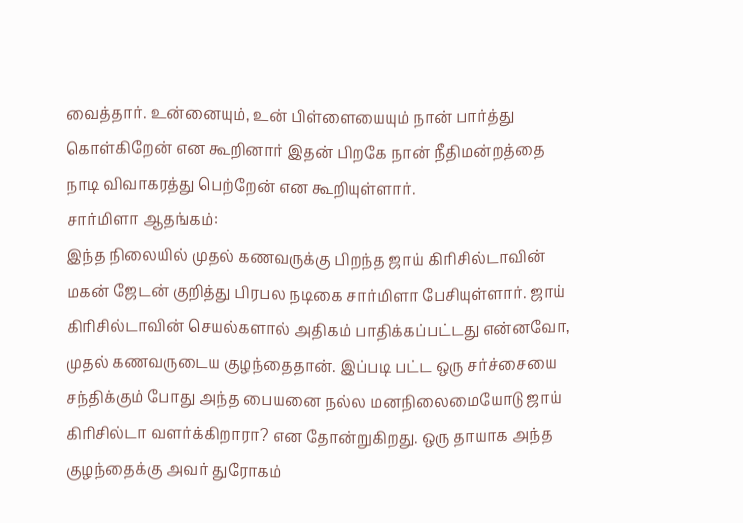வைத்தார். உன்னையும், உன் பிள்ளையையும் நான் பார்த்து கொள்கிறேன் என கூறினார் இதன் பிறகே நான் நீதிமன்றத்தை நாடி விவாகரத்து பெற்றேன் என கூறியுள்ளார்.
சார்மிளா ஆதங்கம்:
இந்த நிலையில் முதல் கணவருக்கு பிறந்த ஜாய் கிரிசில்டாவின் மகன் ஜேடன் குறித்து பிரபல நடிகை சார்மிளா பேசியுள்ளார். ஜாய் கிரிசில்டாவின் செயல்களால் அதிகம் பாதிக்கப்பட்டது என்னவோ, முதல் கணவருடைய குழந்தைதான். இப்படி பட்ட ஒரு சர்ச்சையை சந்திக்கும் போது அந்த பையனை நல்ல மனநிலைமையோடு ஜாய் கிரிசில்டா வளர்க்கிறாரா? என தோன்றுகிறது. ஒரு தாயாக அந்த குழந்தைக்கு அவர் துரோகம்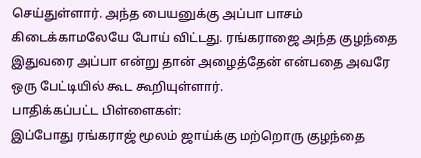செய்துள்ளார். அந்த பையனுக்கு அப்பா பாசம் கிடைக்காமலேயே போய் விட்டது. ரங்கராஜை அந்த குழந்தை இதுவரை அப்பா என்று தான் அழைத்தேன் என்பதை அவரே ஒரு பேட்டியில் கூட கூறியுள்ளார்.
பாதிக்கப்பட்ட பிள்ளைகள்:
இப்போது ரங்கராஜ் மூலம் ஜாய்க்கு மற்றொரு குழந்தை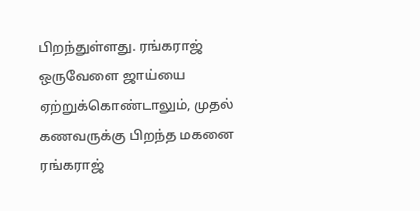பிறந்துள்ளது. ரங்கராஜ் ஒருவேளை ஜாய்யை ஏற்றுக்கொண்டாலும், முதல் கணவருக்கு பிறந்த மகனை ரங்கராஜ்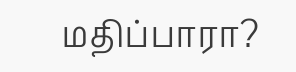மதிப்பாரா?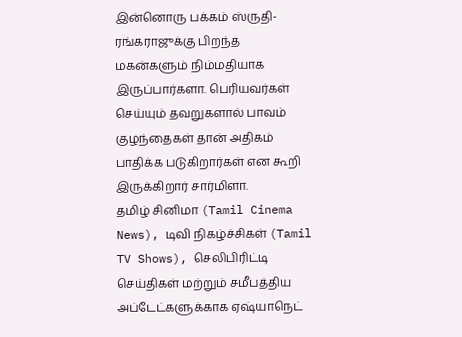இன்னொரு பக்கம் ஸ்ருதி-ரங்கராஜுக்கு பிறந்த மகன்களும் நிம்மதியாக இருப்பார்களா. பெரியவர்கள் செய்யும் தவறுகளால் பாவம் குழந்தைகள் தான் அதிகம் பாதிக்க படுகிறார்கள் என கூறி இருக்கிறார் சார்மிளா.
தமிழ் சினிமா (Tamil Cinema News), டிவி நிகழ்ச்சிகள் (Tamil TV Shows), செலிபிரிட்டி செய்திகள் மற்றும் சமீபத்திய அப்டேட்களுக்காக ஏஷ்யாநெட்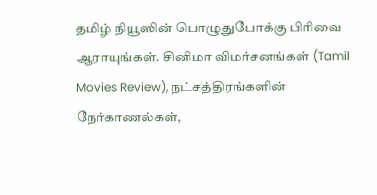தமிழ் நியூஸின் பொழுதுபோக்கு பிரிவை ஆராயுங்கள். சினிமா விமர்சனங்கள் (Tamil Movies Review), நட்சத்திரங்களின் நேர்காணல்கள்,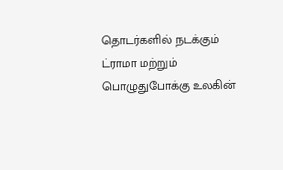தொடர்களில் நடக்கும் ட்ராமா மற்றும் பொழுதுபோக்கு உலகின்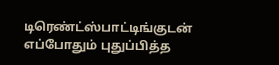டிரெண்ட்ஸ்பாட்டிங்குடன் எப்போதும் புதுப்பித்த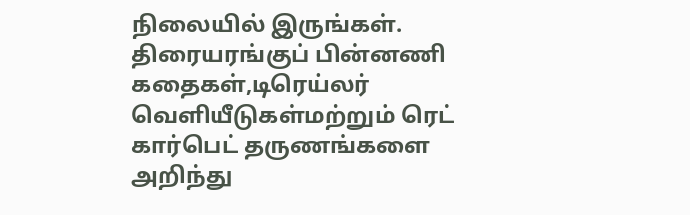நிலையில் இருங்கள். திரையரங்குப் பின்னணி கதைகள்,டிரெய்லர் வெளியீடுகள்மற்றும் ரெட் கார்பெட் தருணங்களை அறிந்து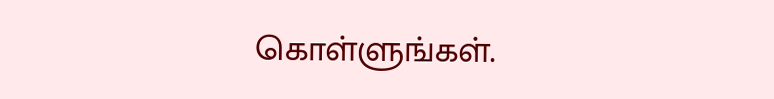கொள்ளுங்கள்.